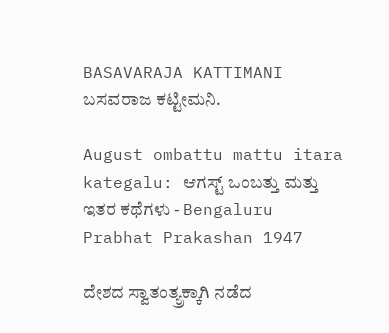BASAVARAJA KATTIMANI ಬಸವರಾಜ ಕಟ್ಟೀಮನಿ.

August ombattu mattu itara kategalu: ಆಗಸ್ಟ್ ಒಂಬತ್ತು ಮತ್ತು ಇತರ ಕಥೆಗಳು - Bengaluru Prabhat Prakashan 1947

ದೇಶದ ಸ್ವಾತಂತ್ಯ್ರಕ್ಕಾಗಿ ನಡೆದ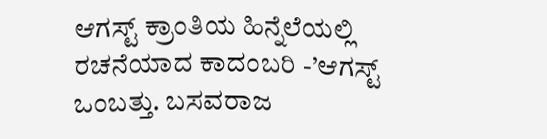ಆಗಸ್ಟ್ ಕ್ರಾಂತಿಯ ಹಿನ್ನೆಲೆಯಲ್ಲಿ ರಚನೆಯಾದ ಕಾದಂಬರಿ -’ಆಗಸ್ಟ್ ಒಂಬತ್ತು. ಬಸವರಾಜ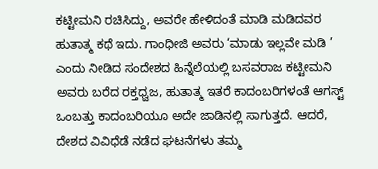ಕಟ್ಟೀಮನಿ ರಚಿಸಿದ್ದು, ಅವರೇ ಹೇಳಿದಂತೆ ಮಾಡಿ ಮಡಿದವರ ಹುತಾತ್ಮ ಕಥೆ ಇದು. ಗಾಂಧೀಜಿ ಅವರು ‘ಮಾಡು ಇಲ್ಲವೇ ಮಡಿ ’ ಎಂದು ನೀಡಿದ ಸಂದೇಶದ ಹಿನ್ನೆಲೆಯಲ್ಲಿ ಬಸವರಾಜ ಕಟ್ಟೀಮನಿ ಅವರು ಬರೆದ ರಕ್ತಧ್ವಜ, ಹುತಾತ್ಮ ಇತರೆ ಕಾದಂಬರಿಗಳಂತೆ ಆಗಸ್ಟ್ ಒಂಬತ್ತು ಕಾದಂಬರಿಯೂ ಅದೇ ಜಾಡಿನಲ್ಲಿ ಸಾಗುತ್ತದೆ. ಆದರೆ, ದೇಶದ ವಿವಿಧೆಡೆ ನಡೆದ ಘಟನೆಗಳು ತಮ್ಮ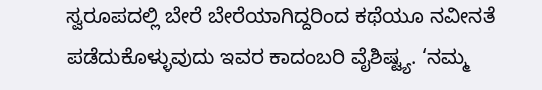ಸ್ವರೂಪದಲ್ಲಿ ಬೇರೆ ಬೇರೆಯಾಗಿದ್ದರಿಂದ ಕಥೆಯೂ ನವೀನತೆ ಪಡೆದುಕೊಳ್ಳುವುದು ಇವರ ಕಾದಂಬರಿ ವೈಶಿಷ್ಟ್ಯ. ‘ನಮ್ಮ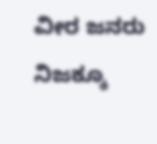ವೀರ ಜನರು ನಿಜಕ್ಕೂ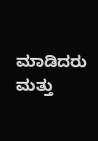ಮಾಡಿದರು ಮತ್ತು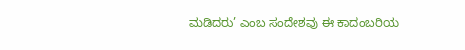ಮಡಿದರು’ ಎಂಬ ಸಂದೇಶವು ಈ ಕಾದಂಬರಿಯ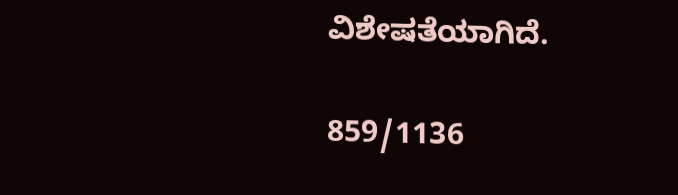ವಿಶೇಷತೆಯಾಗಿದೆ.

859/1136